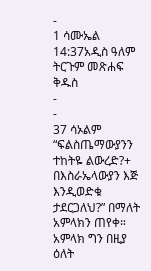-
1 ሳሙኤል 14:37አዲስ ዓለም ትርጉም መጽሐፍ ቅዱስ
-
-
37 ሳኦልም “ፍልስጤማውያንን ተከትዬ ልውረድ?+ በእስራኤላውያን እጅ እንዲወድቁ ታደርጋለህ?” በማለት አምላክን ጠየቀ። አምላክ ግን በዚያ ዕለት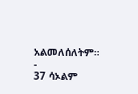አልመለሰለትም።
-
37 ሳኦልም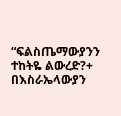“ፍልስጤማውያንን ተከትዬ ልውረድ?+ በእስራኤላውያን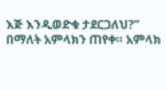እጅ እንዲወድቁ ታደርጋለህ?” በማለት አምላክን ጠየቀ። አምላክ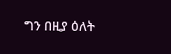ግን በዚያ ዕለት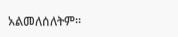አልመለሰለትም።